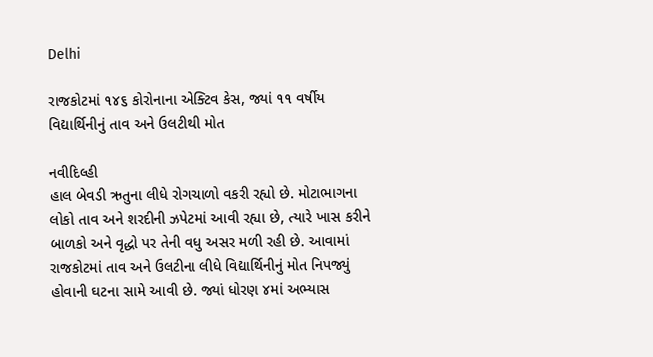Delhi

રાજકોટમાં ૧૪૬ કોરોનાના એક્ટિવ કેસ, જ્યાં ૧૧ વર્ષીય વિદ્યાર્થિનીનું તાવ અને ઉલટીથી મોત

નવીદિલ્હી
હાલ બેવડી ઋતુના લીધે રોગચાળો વકરી રહ્યો છે. મોટાભાગના લોકો તાવ અને શરદીની ઝપેટમાં આવી રહ્યા છે, ત્યારે ખાસ કરીને બાળકો અને વૃદ્ધો પર તેની વધુ અસર મળી રહી છે. આવામાં રાજકોટમાં તાવ અને ઉલટીના લીધે વિદ્યાર્થિનીનું મોત નિપજ્યું હોવાની ઘટના સામે આવી છે. જ્યાં ધોરણ ૪માં અભ્યાસ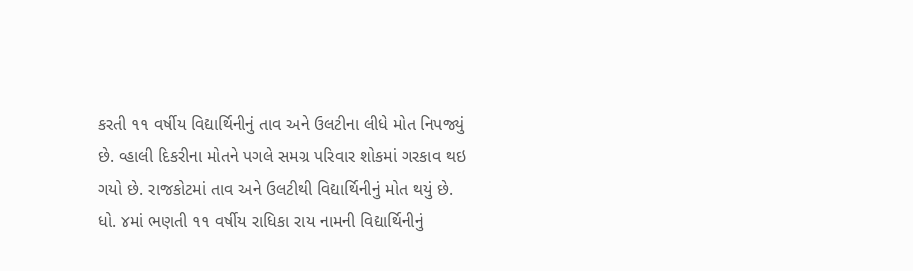કરતી ૧૧ વર્ષીય વિદ્યાર્થિનીનું તાવ અને ઉલટીના લીધે મોત નિપજ્યું છે. વ્હાલી દિકરીના મોતને પગલે સમગ્ર પરિવાર શોકમાં ગરકાવ થઇ ગયો છે. રાજકોટમાં તાવ અને ઉલટીથી વિદ્યાર્થિનીનું મોત થયું છે. ધો. ૪માં ભણતી ૧૧ વર્ષીય રાધિકા રાય નામની વિદ્યાર્થિનીનું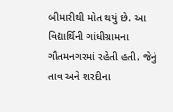બીમારીથી મોત થયું છે. આ વિદ્યાર્થિની ગાંધીગ્રામના ગૌતમનગરમાં રહેતી હતી. જેનું તાવ અને શરદીના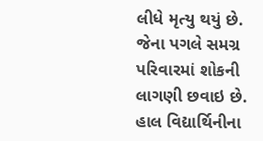લીધે મૃત્યુ થયું છે. જેના પગલે સમગ્ર પરિવારમાં શોકની લાગણી છવાઇ છે. હાલ વિદ્યાર્થિનીના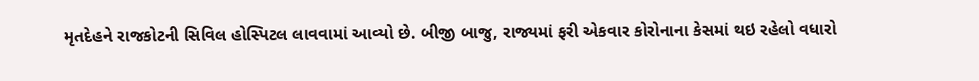મૃતદેહને રાજકોટની સિવિલ હોસ્પિટલ લાવવામાં આવ્યો છે. બીજી બાજુ, રાજ્યમાં ફરી એકવાર કોરોનાના કેસમાં થઇ રહેલો વધારો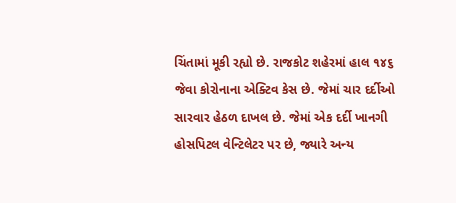ચિંતામાં મૂકી રહ્યો છે. રાજકોટ શહેરમાં હાલ ૧૪૬ જેવા કોરોનાના એક્ટિવ કેસ છે. જેમાં ચાર દર્દીઓ સારવાર હેઠળ દાખલ છે. જેમાં એક દર્દી ખાનગી હોસપિટલ વેન્ટિલેટર પર છે, જ્યારે અન્ય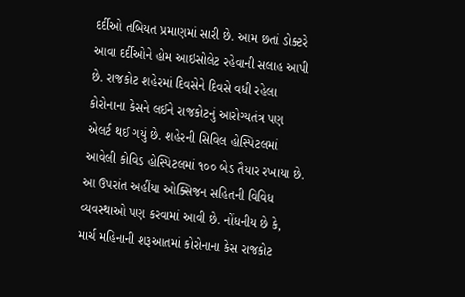દર્દીઓ તબિયત પ્રમાણમાં સારી છે. આમ છતાં ડોક્ટરે આવા દર્દીઓને હોમ આઇસોલેટ રહેવાની સલાહ આપી છે. રાજકોટ શહેરમાં દિવસેને દિવસે વધી રહેલા કોરોનાના કેસને લઈને રાજકોટનું આરોગ્યતંત્ર પણ એલર્ટ થઈ ગયું છે. શહેરની સિવિલ હોસ્પિટલમાં આવેલી કોવિડ હોસ્પિટલમાં ૧૦૦ બેડ તૈયાર રખાયા છે. આ ઉપરાંત અહીંયા ઓક્સિજન સહિતની વિવિધ વ્યવસ્થાઓ પણ કરવામાં આવી છે. નોંધનીય છે કે, માર્ચ મહિનાની શરૂઆતમાં કોરોનાના કેસ રાજકોટ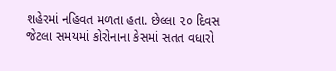શહેરમાં નહિવત મળતા હતા. છેલ્લા ૨૦ દિવસ જેટલા સમયમાં કોરોનાના કેસમાં સતત વધારો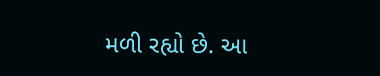મળી રહ્યો છે. આ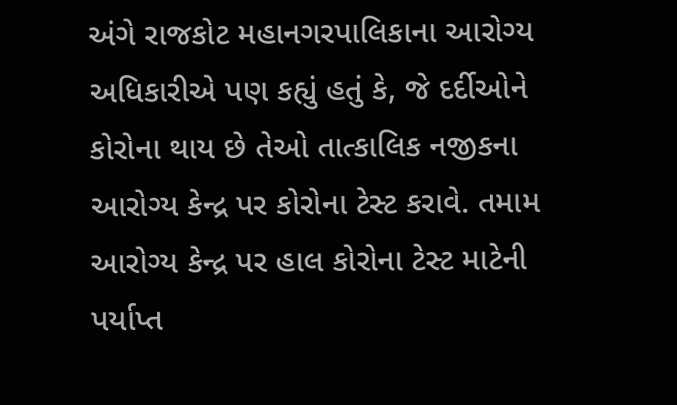અંગે રાજકોટ મહાનગરપાલિકાના આરોગ્ય અધિકારીએ પણ કહ્યું હતું કે, જે દર્દીઓને કોરોના થાય છે તેઓ તાત્કાલિક નજીકના આરોગ્ય કેન્દ્ર પર કોરોના ટેસ્ટ કરાવે. તમામ આરોગ્ય કેન્દ્ર પર હાલ કોરોના ટેસ્ટ માટેની પર્યાપ્ત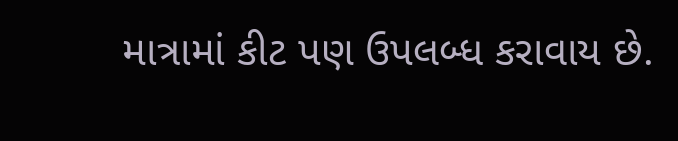માત્રામાં કીટ પણ ઉપલબ્ધ કરાવાય છે.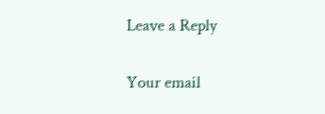Leave a Reply

Your email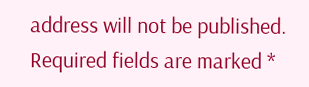address will not be published. Required fields are marked *